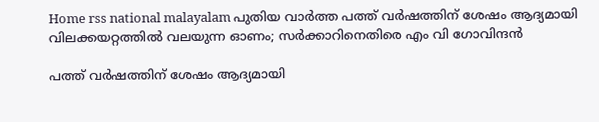Home rss national malayalam പുതിയ വാർത്ത പത്ത് വര്‍ഷത്തിന് ശേഷം ആദ്യമായി വിലക്കയറ്റത്തില്‍ വലയുന്ന ഓണം; സര്‍ക്കാറിനെതിരെ എം വി ഗോവിന്ദന്‍

പത്ത് വര്‍ഷത്തിന് ശേഷം ആദ്യമായി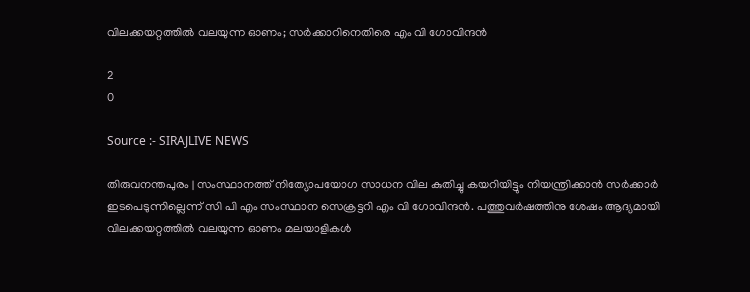വിലക്കയറ്റത്തില്‍ വലയുന്ന ഓണം; സര്‍ക്കാറിനെതിരെ എം വി ഗോവിന്ദന്‍

2
0

Source :- SIRAJLIVE NEWS

തിരുവനന്തപുരം | സംസ്ഥാനത്ത് നിത്യോപയോഗ സാധന വില കുതിച്ചു കയറിയിട്ടും നിയന്ത്രിക്കാന്‍ സര്‍ക്കാര്‍ ഇടപെടുന്നില്ലെന്ന് സി പി എം സംസ്ഥാന സെക്രട്ടറി എം വി ഗോവിന്ദന്‍. പത്തുവര്‍ഷത്തിനു ശേഷം ആദ്യമായി വിലക്കയറ്റത്തില്‍ വലയുന്ന ഓണം മലയാളികള്‍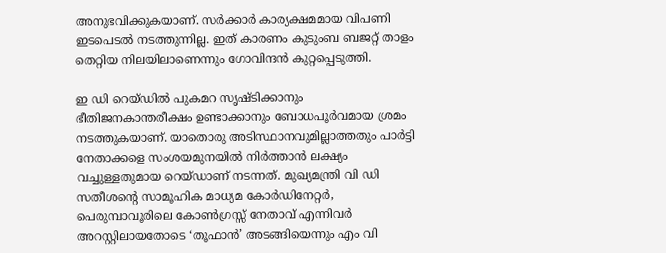അനുഭവിക്കുകയാണ്. സര്‍ക്കാര്‍ കാര്യക്ഷമമായ വിപണി ഇടപെടല്‍ നടത്തുന്നില്ല. ഇത് കാരണം കുടുംബ ബജറ്റ് താളം തെറ്റിയ നിലയിലാണെന്നും ഗോവിന്ദന്‍ കുറ്റപ്പെടുത്തി.

ഇ ഡി റെയ്ഡില്‍ പുകമറ സൃഷ്ടിക്കാനും ഭീതിജനകാന്തരീക്ഷം ഉണ്ടാക്കാനും ബോധപൂര്‍വമായ ശ്രമം നടത്തുകയാണ്. യാതൊരു അടിസ്ഥാനവുമില്ലാത്തതും പാര്‍ട്ടി നേതാക്കളെ സംശയമുനയില്‍ നിര്‍ത്താന്‍ ലക്ഷ്യം വച്ചുള്ളതുമായ റെയ്ഡാണ് നടന്നത്. മുഖ്യമന്ത്രി വി ഡി സതീശന്റെ സാമൂഹിക മാധ്യമ കോര്‍ഡിനേറ്റര്‍, പെരുമ്പാവൂരിലെ കോണ്‍ഗ്രസ്സ് നേതാവ് എന്നിവര്‍ അറസ്റ്റിലായതോടെ ‘തൂഫാന്‍’ അടങ്ങിയെന്നും എം വി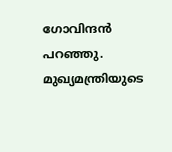ഗോവിന്ദന്‍ പറഞ്ഞു. മുഖ്യമന്ത്രിയുടെ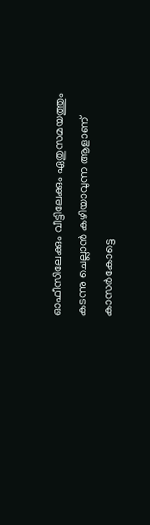ഓഫീസിലേക്കും വീട്ടിലേക്കും ഏതുസമയത്തും കടന്നു ചെല്ലാന്‍ കഴിയാവുന്ന ആളാണ് കാസര്‍കോട്ടെ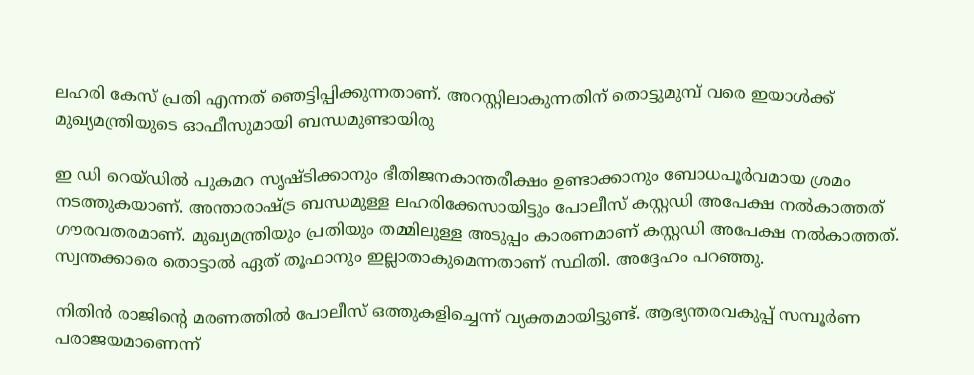ലഹരി കേസ് പ്രതി എന്നത് ഞെട്ടിപ്പിക്കുന്നതാണ്. അറസ്റ്റിലാകുന്നതിന് തൊട്ടുമുമ്പ് വരെ ഇയാള്‍ക്ക് മുഖ്യമന്ത്രിയുടെ ഓഫീസുമായി ബന്ധമുണ്ടായിരു

ഇ ഡി റെയ്ഡില്‍ പുകമറ സൃഷ്ടിക്കാനും ഭീതിജനകാന്തരീക്ഷം ഉണ്ടാക്കാനും ബോധപൂര്‍വമായ ശ്രമം നടത്തുകയാണ്. അന്താരാഷ്ട്ര ബന്ധമുള്ള ലഹരിക്കേസായിട്ടും പോലീസ് കസ്റ്റഡി അപേക്ഷ നല്‍കാത്തത് ഗൗരവതരമാണ്. മുഖ്യമന്ത്രിയും പ്രതിയും തമ്മിലുള്ള അടുപ്പം കാരണമാണ് കസ്റ്റഡി അപേക്ഷ നല്‍കാത്തത്. സ്വന്തക്കാരെ തൊട്ടാല്‍ ഏത് തൂഫാനും ഇല്ലാതാകുമെന്നതാണ് സ്ഥിതി. അദ്ദേഹം പറഞ്ഞു.

നിതിന്‍ രാജിന്റെ മരണത്തില്‍ പോലീസ് ഒത്തുകളിച്ചെന്ന് വ്യക്തമായിട്ടുണ്ട്. ആഭ്യന്തരവകുപ്പ് സമ്പൂര്‍ണ പരാജയമാണെന്ന്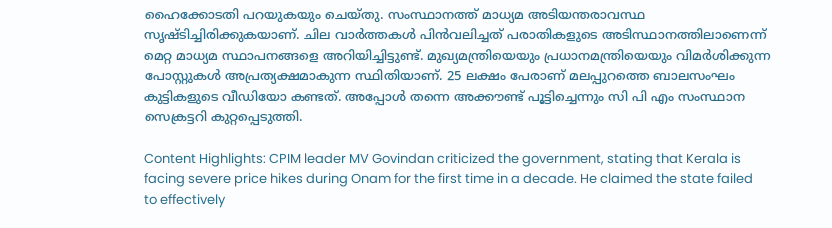ഹൈക്കോടതി പറയുകയും ചെയ്തു. സംസ്ഥാനത്ത് മാധ്യമ അടിയന്തരാവസ്ഥ സൃഷ്ടിച്ചിരിക്കുകയാണ്. ചില വാര്‍ത്തകള്‍ പിന്‍വലിച്ചത് പരാതികളുടെ അടിസ്ഥാനത്തിലാണെന്ന് മെറ്റ മാധ്യമ സ്ഥാപനങ്ങളെ അറിയിച്ചിട്ടുണ്ട്. മുഖ്യമന്ത്രിയെയും പ്രധാനമന്ത്രിയെയും വിമര്‍ശിക്കുന്ന പോസ്റ്റുകള്‍ അപ്രത്യക്ഷമാകുന്ന സ്ഥിതിയാണ്. 25 ലക്ഷം പേരാണ് മലപ്പുറത്തെ ബാലസംഘം കുട്ടികളുടെ വീഡിയോ കണ്ടത്. അപ്പോള്‍ തന്നെ അക്കൗണ്ട് പൂട്ടിച്ചെന്നും സി പി എം സംസ്ഥാന സെക്രട്ടറി കുറ്റപ്പെടുത്തി.

Content Highlights: CPIM leader MV Govindan criticized the government, stating that Kerala is facing severe price hikes during Onam for the first time in a decade. He claimed the state failed to effectively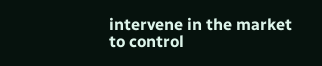intervene in the market to control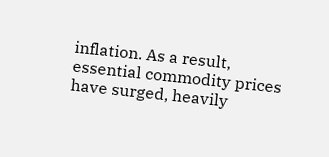inflation. As a result, essential commodity prices have surged, heavily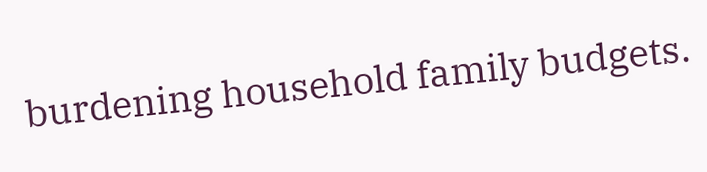burdening household family budgets.